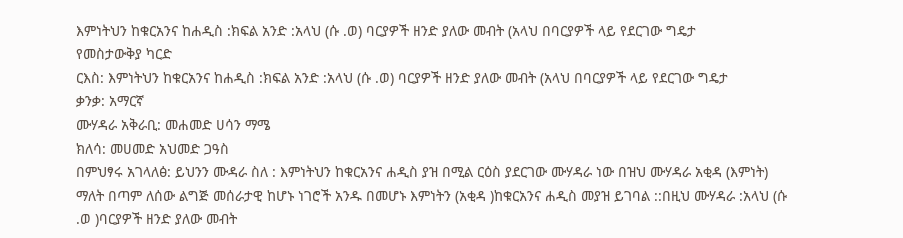እምነትህን ከቁርአንና ከሐዲስ :ክፍል አንድ :አላህ (ሱ .ወ) ባርያዎች ዘንድ ያለው መብት (አላህ በባርያዎች ላይ የደርገው ግዴታ
የመስታውቅያ ካርድ
ርእስ: እምነትህን ከቁርአንና ከሐዲስ :ክፍል አንድ :አላህ (ሱ .ወ) ባርያዎች ዘንድ ያለው መብት (አላህ በባርያዎች ላይ የደርገው ግዴታ
ቃንቃ: አማርኛ
ሙሃዳራ አቅራቢ: መሐመድ ሀሳን ማሜ
ክለሳ: መሀመድ አህመድ ጋዓስ
በምህፃሩ አገላለፅ: ይህንን ሙዳራ ስለ : እምነትህን ከቁርአንና ሐዲስ ያዝ በሚል ርዕስ ያደርገው ሙሃዳራ ነው በዝህ ሙሃዳራ አቂዳ (እምነት) ማለት በጣም ለሰው ልግጅ መሰራታዊ ከሆኑ ነገሮች አንዱ በመሆኑ እምነትን (አቂዳ )ከቁርአንና ሐዲስ መያዝ ይገባል ::በዚህ ሙሃዳራ :አላህ (ሱ .ወ )ባርያዎች ዘንድ ያለው መብት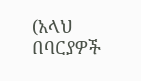(አላህ በባርያዎች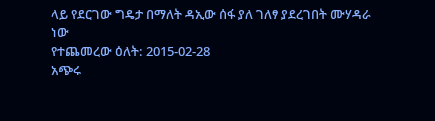ላይ የደርገው ግዴታ በማለት ዳኢው ሰፋ ያለ ገለፃ ያደረገበት ሙሃዳራ ነው
የተጨመረው ዕለት: 2015-02-28
አጭሩ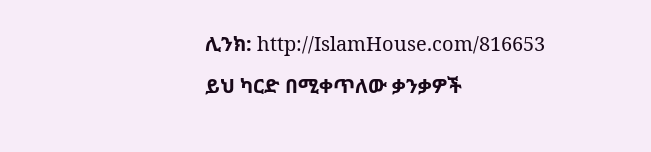ሊንክ: http://IslamHouse.com/816653
ይህ ካርድ በሚቀጥለው ቃንቃዎች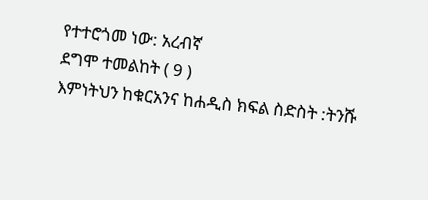የተተሮጎመ ነው: አረብኛ
ደግሞ ተመልከት ( 9 )
እምነትህን ከቁርአንና ከሐዲስ ክፍል ስድስት :ትንሹ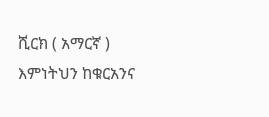ሺርክ ( አማርኛ )
እምነትህን ከቁርአንና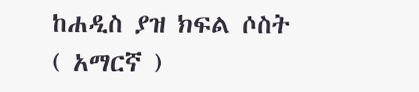ከሐዲስ ያዝ ክፍል ሶስት ( አማርኛ )